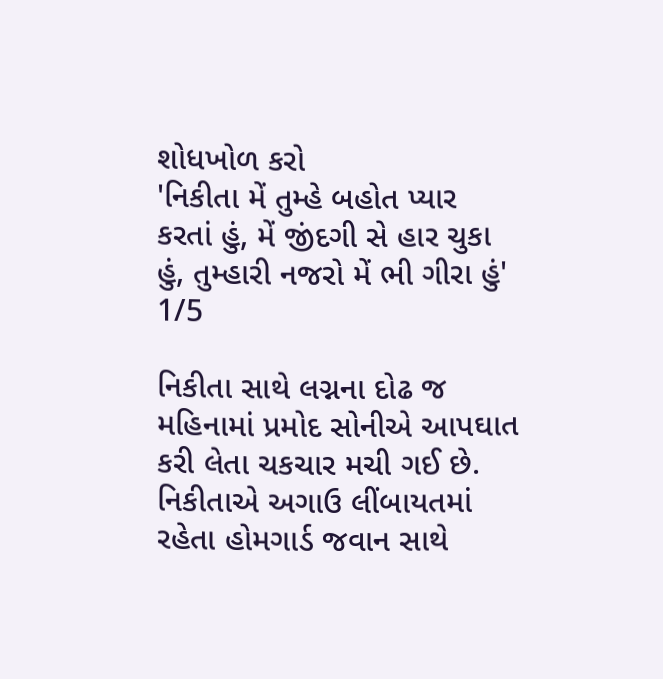શોધખોળ કરો
'નિકીતા મેં તુમ્હે બહોત પ્યાર કરતાં હું, મેં જીંદગી સે હાર ચુકા હું, તુમ્હારી નજરો મેં ભી ગીરા હું'
1/5

નિકીતા સાથે લગ્નના દોઢ જ મહિનામાં પ્રમોદ સોનીએ આપઘાત કરી લેતા ચકચાર મચી ગઈ છે. નિકીતાએ અગાઉ લીંબાયતમાં રહેતા હોમગાર્ડ જવાન સાથે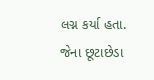લગ્ન કર્યા હતા. જેના છૂટાછેડા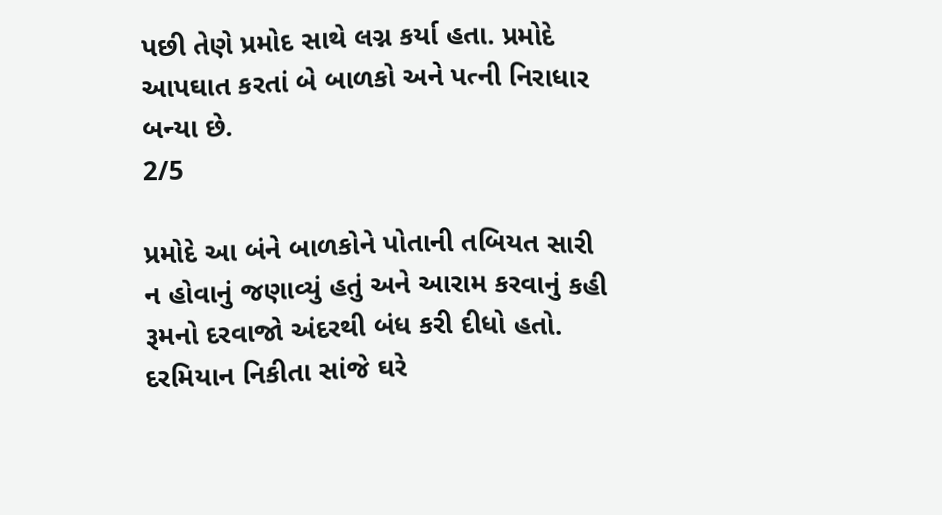પછી તેણે પ્રમોદ સાથે લગ્ન કર્યા હતા. પ્રમોદે આપઘાત કરતાં બે બાળકો અને પત્ની નિરાધાર બન્યા છે.
2/5

પ્રમોદે આ બંને બાળકોને પોતાની તબિયત સારી ન હોવાનું જણાવ્યું હતું અને આરામ કરવાનું કહી રૂમનો દરવાજો અંદરથી બંધ કરી દીધો હતો. દરમિયાન નિકીતા સાંજે ઘરે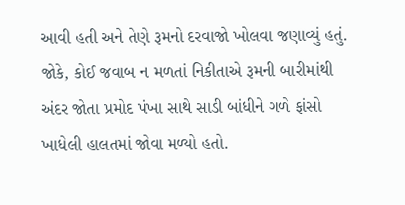આવી હતી અને તેણે રૂમનો દરવાજો ખોલવા જણાવ્યું હતું. જોકે, કોઈ જવાબ ન મળતાં નિકીતાએ રૂમની બારીમાંથી અંદર જોતા પ્રમોદ પંખા સાથે સાડી બાંધીને ગળે ફાંસો ખાધેલી હાલતમાં જોવા મળ્યો હતો.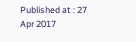Published at : 27 Apr 2017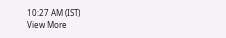10:27 AM (IST)
View More